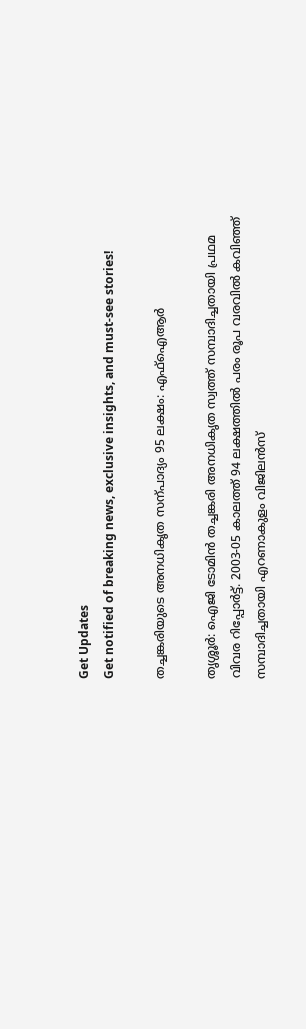Get Updates
Get notified of breaking news, exclusive insights, and must-see stories!

തച്ചങ്കരിയുടെ അനധികൃത സന്പാദ്യം 95 ലക്ഷം: എഫ്ഐആര്‍

തൃശ്ശൂര്‍: ഐജി ടോമിന്‍ തച്ചങ്കരി അനധികൃത സ്വത്ത്‌ സമ്പാദിച്ചതായി പ്രഥമ വിവര റിപ്പോര്‍ട്ട്‌. 2003-05 കാലത്ത്‌ 94 ലക്ഷത്തില്‍ പരം രൂപ വരവില്‍ കവിഞ്ഞ്‌ സമ്പാദിച്ചതായി എറണാകുളം വിജിലന്‍സ്‌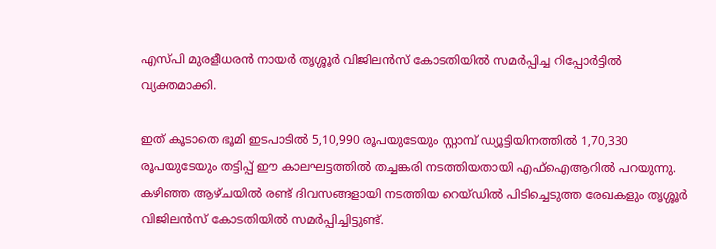എസ്‌പി മുരളീധരന്‍ നായര്‍ തൃശ്ശൂര്‍ വിജിലന്‍സ്‌ കോടതിയില്‍ സമര്‍പ്പിച്ച റിപ്പോര്‍ട്ടില്‍ വ്യക്തമാക്കി.

ഇത്‌ കൂടാതെ ഭൂമി ഇടപാടില്‍ 5,10,990 രൂപയുടേയും സ്റ്റാമ്പ്‌ ഡ്യൂട്ടിയിനത്തില്‍ 1,70,330 രൂപയുടേയും തട്ടിപ്പ്‌ ഈ കാലഘട്ടത്തില്‍ തച്ചങ്കരി നടത്തിയതായി എഫ്‌ഐആറില്‍ പറയുന്നു. കഴിഞ്ഞ ആഴ്‌ചയില്‍ രണ്ട്‌ ദിവസങ്ങളായി നടത്തിയ റെയ്‌ഡില്‍ പിടിച്ചെടുത്ത രേഖകളും തൃശ്ശൂര്‍ വിജിലന്‍സ്‌ കോടതിയില്‍ സമര്‍പ്പിച്ചിട്ടുണ്ട്‌.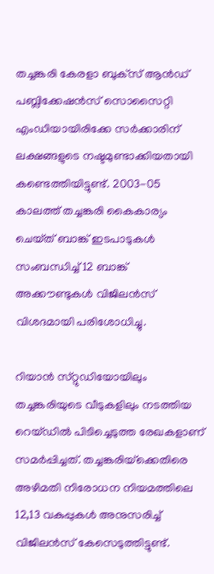തച്ചങ്കരി കേരളാ ബുക്‌സ്‌ ആന്‍ഡ്‌ പബ്ലിക്കേഷന്‍സ്‌ സൊസൈറ്റി എംഡിയായിരിക്കേ സര്‍ക്കാരിന്‌ ലക്ഷങ്ങളുടെ നഷ്ടമുണ്ടാക്കിയതായി കണ്ടെത്തിയിട്ടുണ്ട്‌. 2003-05 കാലത്ത്‌ തച്ചങ്കരി കൈകാര്യം ചെയ്‌ത്‌ ബാങ്ക്‌ ഇടപാടുകള്‍ സംബന്ധിച്ച്‌ 12 ബാങ്ക്‌ അക്കൗണ്ടുകള്‍ വിജിലന്‍സ്‌ വിശദമായി പരിശോധിച്ചു.

റിയാന്‍ സ്‌റ്റുഡിയോയിലും തച്ചങ്കരിയുടെ വീടുകളിലും നടത്തിയ റെയ്‌ഡില്‍ പിടിച്ചെടുത്ത രേഖകളാണ്‌ സമര്‍പ്പിച്ചത്‌. തച്ചങ്കരിയ്‌ക്കെതിരെ അഴിമതി നിരോധന നിയമത്തിലെ 12,13 വകുപ്പുകള്‍ അനുസരിച്ച്‌ വിജിലന്‍സ്‌ കേസെടുത്തിട്ടുണ്ട്‌.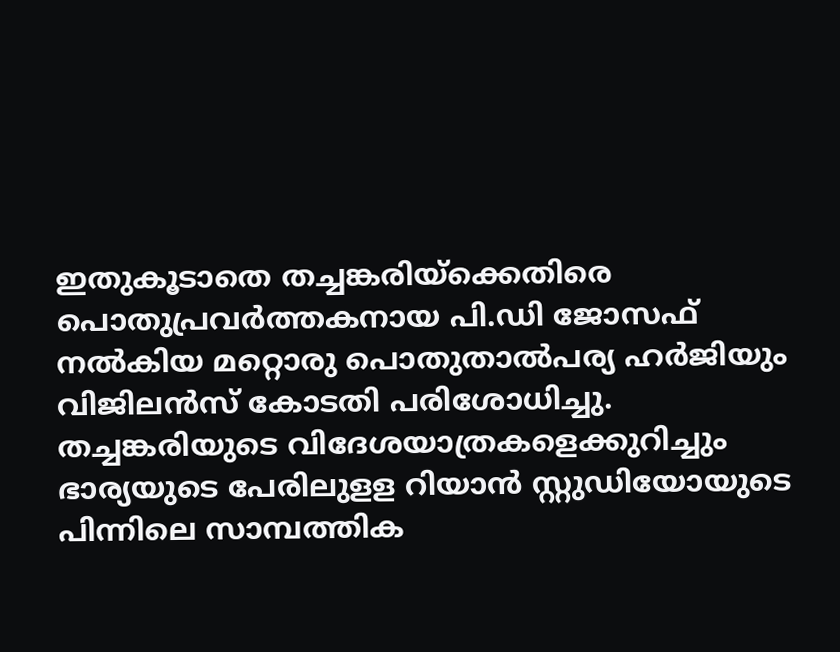ഇതുകൂടാതെ തച്ചങ്കരിയ്‌ക്കെതിരെ പൊതുപ്രവര്‍ത്തകനായ പി.ഡി ജോസഫ്‌ നല്‍കിയ മറ്റൊരു പൊതുതാല്‍പര്യ ഹര്‍ജിയും വിജിലന്‍സ്‌ കോടതി പരിശോധിച്ചു. തച്ചങ്കരിയുടെ വിദേശയാത്രകളെക്കുറിച്ചും ഭാര്യയുടെ പേരിലുളള റിയാന്‍ സ്റ്റുഡിയോയുടെ പിന്നിലെ സാമ്പത്തിക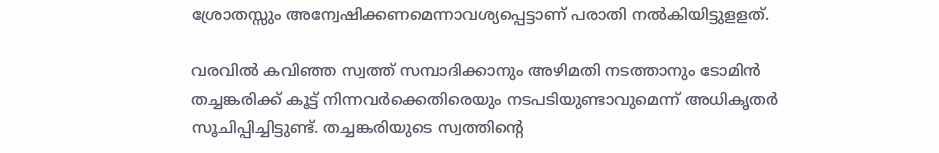ശ്രോതസ്സും അന്വേഷിക്കണമെന്നാവശ്യപ്പെട്ടാണ്‌ പരാതി നല്‍കിയിട്ടുളളത്‌.

വരവില്‍ കവിഞ്ഞ സ്വത്ത്‌ സമ്പാദിക്കാനും അഴിമതി നടത്താനും ടോമിന്‍ തച്ചങ്കരിക്ക്‌ കൂട്ട്‌ നിന്നവര്‍ക്കെതിരെയും നടപടിയുണ്ടാവുമെന്ന്‌ അധികൃതര്‍ സൂചിപ്പിച്ചിട്ടുണ്ട്‌. തച്ചങ്കരിയുടെ സ്വത്തിന്‍റെ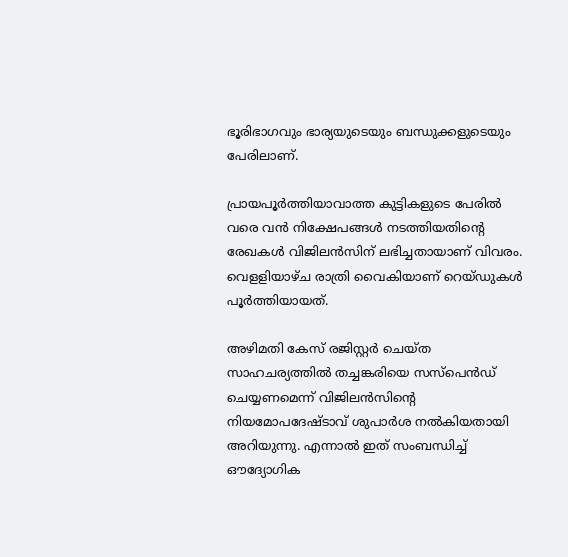ഭൂരിഭാഗവും ഭാര്യയുടെയും ബന്ധുക്കളുടെയും പേരിലാണ്.

പ്രായപൂര്‍ത്തിയാവാത്ത കുട്ടികളുടെ പേരില്‍ വരെ വന്‍ നിക്ഷേപങ്ങള്‍ നടത്തിയതിന്‍റെ രേഖകള്‍ വിജിലന്‍സിന്‌ ലഭിച്ചതായാണ്‌ വിവരം. വെളളിയാഴ്ച രാത്രി വൈകിയാണ്‌ റെയ്ഡുകള്‍ പൂര്‍ത്തിയായത്‌.

അഴിമതി കേസ് രജിസ്റ്റര്‍ ചെയ്‌ത സാഹചര്യത്തില്‍ തച്ചങ്കരിയെ സസ്പെന്‍ഡ് ചെയ്യണമെന്ന്‌ വിജിലന്‍സിന്‍റെ നിയമോപദേഷ്ടാവ്‌ ശുപാര്‍ശ നല്‍കിയതായി അറിയുന്നു. എന്നാല്‍ ഇത്‌ സംബന്ധിച്ച്‌ ഔദ്യോഗിക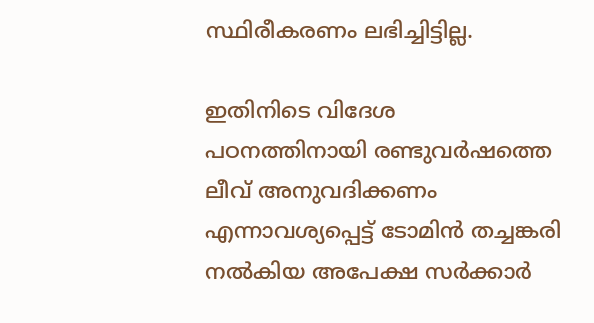സ്ഥിരീകരണം ലഭിച്ചിട്ടില്ല.

ഇതിനിടെ വിദേശ പഠനത്തിനായി രണ്ടുവര്‍ഷത്തെ ലീവ്‌ അനുവദിക്കണം എന്നാവശ്യപ്പെട്ട്‌ ടോമിന്‍ തച്ചങ്കരി നല്‍കിയ അപേക്ഷ സര്‍ക്കാര്‍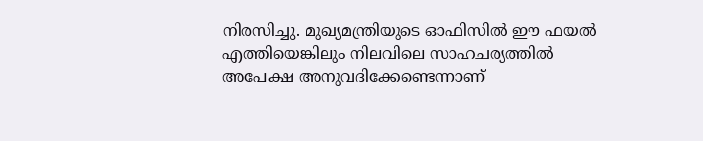നിരസിച്ചു. മുഖ്യമന്ത്രിയുടെ ഓഫിസില്‍ ഈ ഫയല്‍ എത്തിയെങ്കിലും നിലവിലെ സാഹചര്യത്തില്‍ അപേക്ഷ അനുവദിക്കേണ്ടെന്നാണ്‌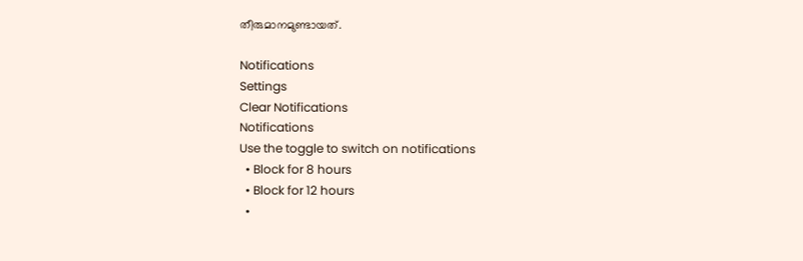തീരുമാനമുണ്ടായത്‌.

Notifications
Settings
Clear Notifications
Notifications
Use the toggle to switch on notifications
  • Block for 8 hours
  • Block for 12 hours
  •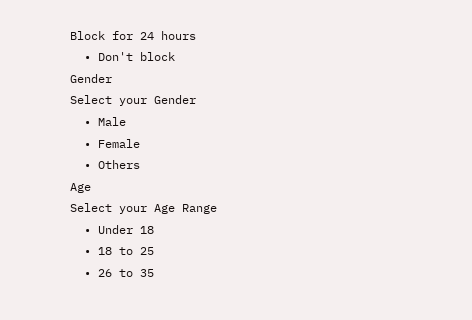Block for 24 hours
  • Don't block
Gender
Select your Gender
  • Male
  • Female
  • Others
Age
Select your Age Range
  • Under 18
  • 18 to 25
  • 26 to 35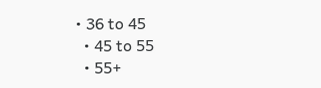• 36 to 45
  • 45 to 55
  • 55+